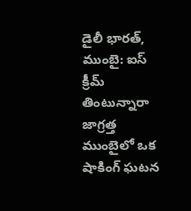డైలీ భారత్, ముంబై: ఐస్ క్రీమ్ తింటున్నారా జాగ్రత్త ముంబైలో ఒక షాకింగ్ ఘటన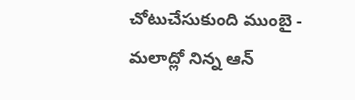చోటుచేసుకుంది ముంబై - మలాద్లో నిన్న ఆన్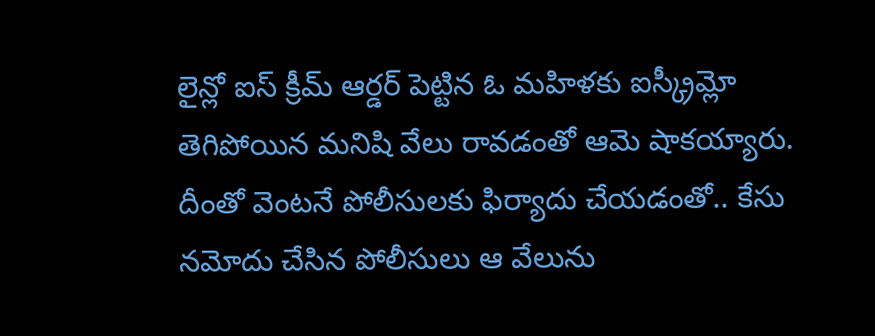లైన్లో ఐస్ క్రీమ్ ఆర్డర్ పెట్టిన ఓ మహిళకు ఐస్క్రీమ్లో తెగిపోయిన మనిషి వేలు రావడంతో ఆమె షాకయ్యారు.
దీంతో వెంటనే పోలీసులకు ఫిర్యాదు చేయడంతో.. కేసు నమోదు చేసిన పోలీసులు ఆ వేలును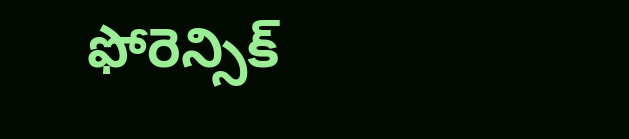ఫోరెన్సిక్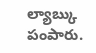ల్యాబ్కు పంపారు.